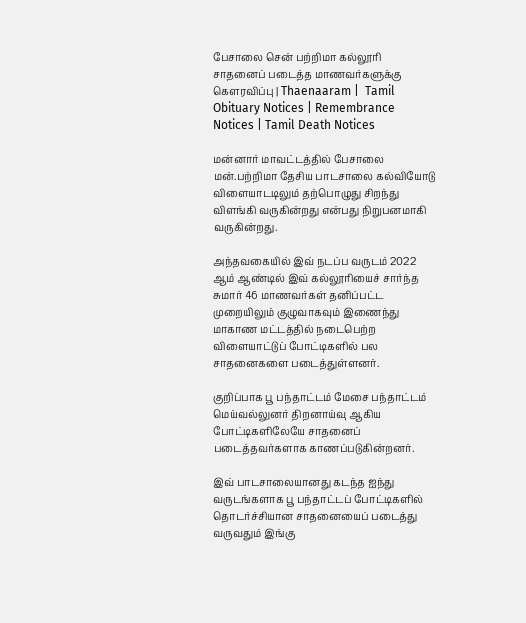பேசாலை சென் பற்றிமா கல்லூரி சாதனைப் படைத்த மாணவர்களுக்கு கௌரவிப்பு | Thaenaaram |  Tamil Obituary Notices | Remembrance Notices | Tamil Death Notices

மன்னார் மாவட்டத்தில் பேசாலை மன்.பற்றிமா தேசிய பாடசாலை கல்வியோடு விளையாடடிலும் தற்பொழுது சிறந்து விளங்கி வருகின்றது என்பது நிறுபனமாகி வருகின்றது.

அந்தவகையில் இவ் நடப்ப வருடம் 2022 ஆம் ஆண்டில் இவ் கல்லூரியைச் சார்ந்த சுமார் 46 மாணவர்கள் தனிப்பட்ட முறையிலும் குழுவாகவும் இணைந்து மாகாண மட்டத்தில் நடைபெற்ற விளையாட்டுப் போட்டிகளில் பல சாதனைகளை படைத்துள்ளனர்.

குறிப்பாக பூ பந்தாட்டம் மேசை பந்தாட்டம் மெய்வல்லுனர் திறனாய்வு ஆகிய போட்டிகளிலேயே சாதனைப் படைத்தவர்களாக காணப்படுகின்றனர்.

இவ் பாடசாலையானது கடந்த ஐந்து வருடங்களாக பூ பந்தாட்டப் போட்டிகளில் தொடர்ச்சியான சாதனையைப் படைத்து வருவதும் இங்கு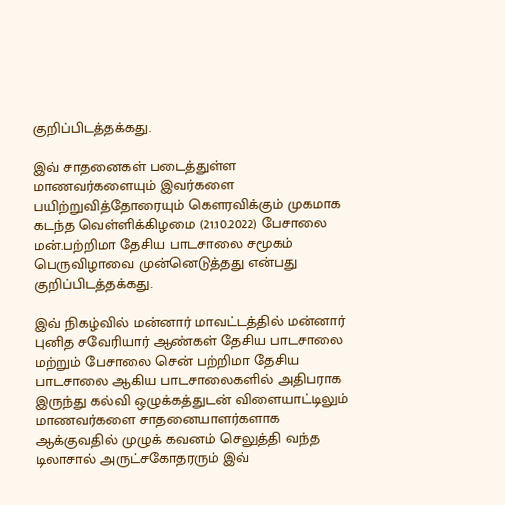குறிப்பிடத்தக்கது.

இவ் சாதனைகள் படைத்துள்ள மாணவர்களையும் இவர்களை பயிற்றுவித்தோரையும் கௌரவிக்கும் முகமாக கடந்த வெள்ளிக்கிழமை (21.10.2022) பேசாலை மன்.பற்றிமா தேசிய பாடசாலை சமூகம் பெருவிழாவை முன்னெடுத்தது என்பது குறிப்பிடத்தக்கது.

இவ் நிகழ்வில் மன்னார் மாவட்டத்தில் மன்னார் புனித சவேரியார் ஆண்கள் தேசிய பாடசாலை மற்றும் பேசாலை சென் பற்றிமா தேசிய பாடசாலை ஆகிய பாடசாலைகளில் அதிபராக இருந்து கல்வி ஒழுக்கத்துடன் விளையாட்டிலும் மாணவர்களை சாதனையாளர்களாக ஆக்குவதில் முழுக் கவனம் செலுத்தி வந்த டிலாசால் அருட்சகோதரரும் இவ்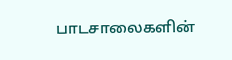பாடசாலைகளின்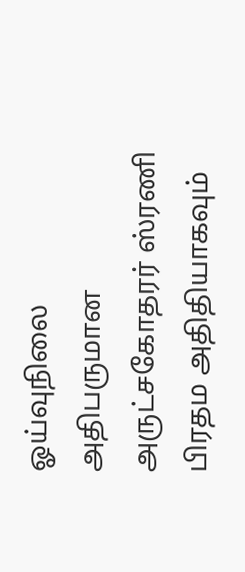ஓய்வுநிலை அதிபருமான அருட்சகோதரர் ஸ்ரணி பிரதம அதிதியாகவும்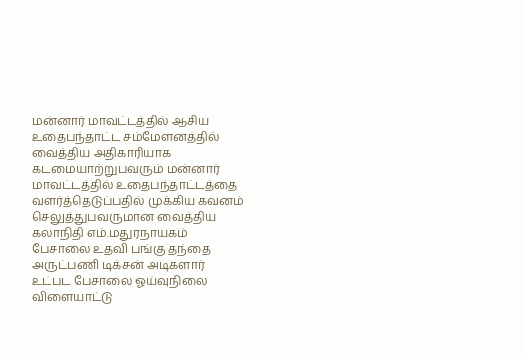மன்னார் மாவட்டத்தில் ஆசிய உதைபந்தாட்ட சம்மேளனத்தில் வைத்திய அதிகாரியாக கடமையாற்றுபவரும் மன்னார் மாவட்டத்தில் உதைபந்தாட்டத்தை வளர்த்தெடுப்பதில் முக்கிய கவனம் செலுத்துபவருமான வைத்திய கலாநிதி எம்.மதுரநாயகம் பேசாலை உதவி பங்கு தந்தை அருட்பணி டிக்சன் அடிகளார் உட்பட பேசாலை ஓய்வுநிலை விளையாட்டு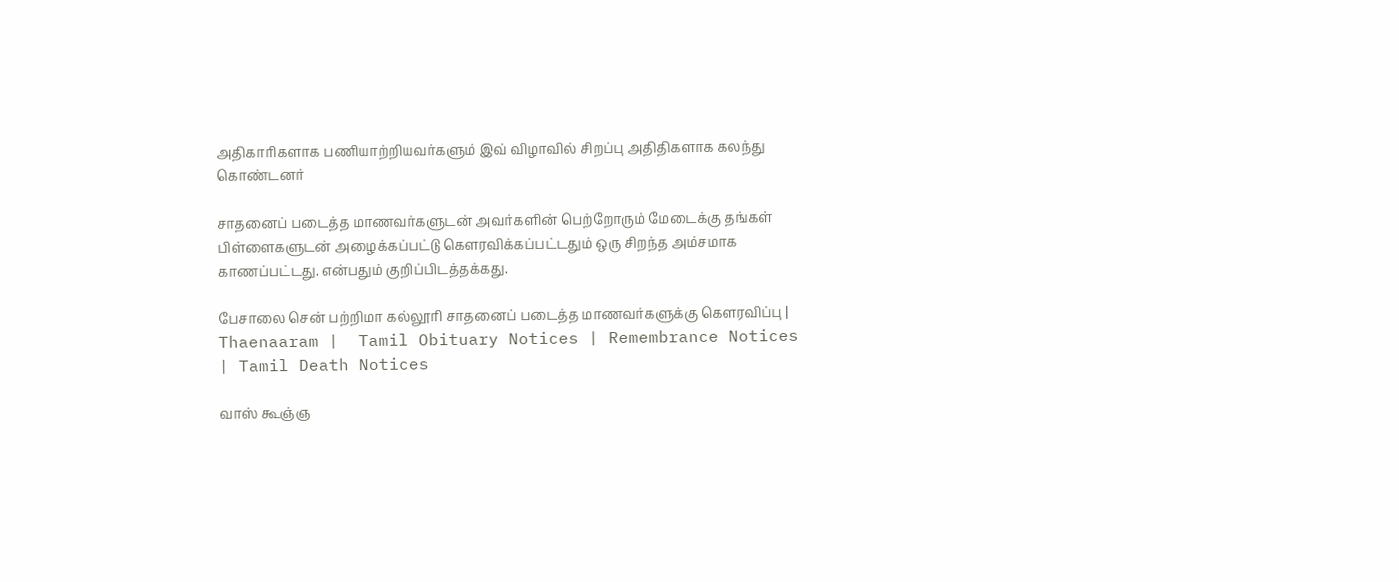அதிகாரிகளாக பணியாற்றியவர்களும் இவ் விழாவில் சிறப்பு அதிதிகளாக கலந்து கொண்டனர்

சாதனைப் படைத்த மாணவர்களுடன் அவர்களின் பெற்றோரும் மேடைக்கு தங்கள் பிள்ளைகளுடன் அழைக்கப்பட்டு கௌரவிக்கப்பட்டதும் ஒரு சிறந்த அம்சமாக காணப்பட்டது. என்பதும் குறிப்பிடத்தக்கது.

பேசாலை சென் பற்றிமா கல்லூரி சாதனைப் படைத்த மாணவர்களுக்கு கௌரவிப்பு | Thaenaaram |  Tamil Obituary Notices | Remembrance Notices | Tamil Death Notices

வாஸ் கூஞ்ஞ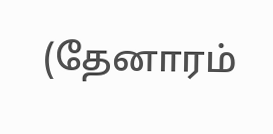(தேனாரம்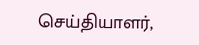செய்தியாளர்,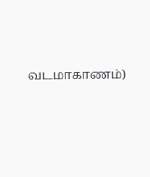வடமாகாணம்)